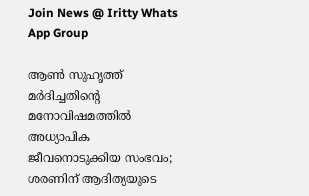Join News @ Iritty Whats App Group

ആണ്‍ സുഹൃത്ത് മര്‍ദിച്ചതിന്റെ മനോവിഷമത്തില്‍ അധ്യാപിക ജീവനൊടുക്കിയ സംഭവം; ശരണിന് ആദിത്യയുടെ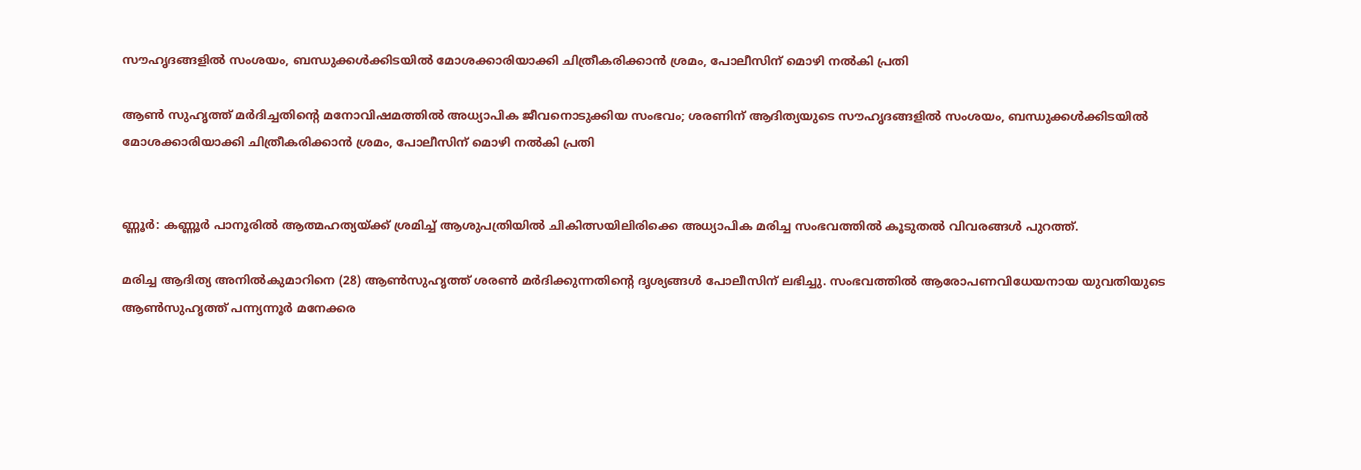സൗഹൃദങ്ങളില്‍ സംശയം, ബന്ധുക്കള്‍ക്കിടയില്‍ മോശക്കാരിയാക്കി ചിത്രീകരിക്കാൻ ശ്രമം, പോലീസിന് മൊഴി നല്‍കി പ്രതി

ആണ്‍ സുഹൃത്ത് മര്‍ദിച്ചതിന്റെ മനോവിഷമത്തില്‍ അധ്യാപിക ജീവനൊടുക്കിയ സംഭവം; ശരണിന് ആദിത്യയുടെ സൗഹൃദങ്ങളില്‍ സംശയം, ബന്ധുക്കള്‍ക്കിടയില്‍ മോശക്കാരിയാക്കി ചിത്രീകരിക്കാൻ ശ്രമം, പോലീസിന് മൊഴി നല്‍കി പ്രതി


ണ്ണൂർ: കണ്ണൂർ പാനൂരില്‍ ആത്മഹത്യയ്ക്ക് ശ്രമിച്ച്‌ ആശുപത്രിയില്‍ ചികിത്സയിലിരിക്കെ അധ്യാപിക മരിച്ച സംഭവത്തില്‍ കൂടുതല്‍ വിവരങ്ങള്‍ പുറത്ത്.

മരിച്ച ആദിത്യ അനില്‍കുമാറിനെ (28) ആണ്‍സുഹൃത്ത് ശരണ്‍ മർദിക്കുന്നതിന്റെ ദൃശ്യങ്ങള്‍ പോലീസിന് ലഭിച്ചു. സംഭവത്തില്‍ ആരോപണവിധേയനായ യുവതിയുടെ ആണ്‍സുഹൃത്ത് പന്ന്യന്നൂർ മനേക്കര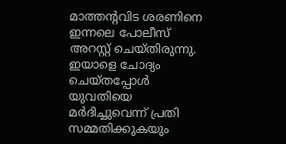മാത്തന്റവിട ശരണിനെ ഇന്നലെ പോലീസ് അറസ്റ്റ് ചെയ്തിരുന്നു. ഇയാളെ ചോദ്യം ചെയ്തപ്പോള്‍ യുവതിയെ മർദിച്ചുവെന്ന് പ്രതി സമ്മതിക്കുകയും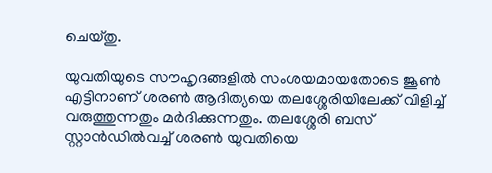ചെയ്തു.

യുവതിയുടെ സൗഹൃദങ്ങളില്‍ സംശയമായതോടെ ജൂണ്‍ എട്ടിനാണ് ശരണ്‍ ആദിത്യയെ തലശ്ശേരിയിലേക്ക് വിളിച്ച്‌ വരുത്തുന്നതും മർദിക്കുന്നതും. തലശ്ശേരി ബസ് സ്റ്റാൻഡില്‍വച്ച്‌ ശരണ്‍ യുവതിയെ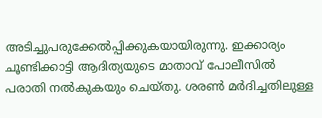അടിച്ചുപരുക്കേല്‍പ്പിക്കുകയായിരുന്നു. ഇക്കാര്യം ചൂണ്ടിക്കാട്ടി ആദിത്യയുടെ മാതാവ് പോലീസില്‍ പരാതി നല്‍കുകയും ചെയ്തു. ശരണ്‍ മർദിച്ചതിലുള്ള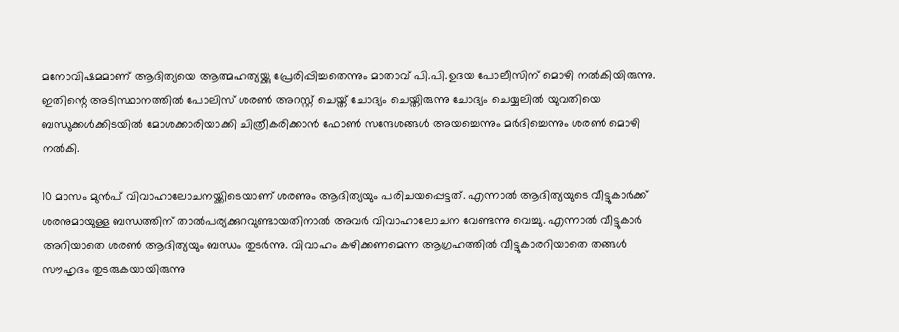മനോവിഷമമാണ് ആദിത്യയെ ആത്മഹത്യയ്ക്കു പ്രേരിപ്പിച്ചതെന്നും മാതാവ് പി.പി.ഉദയ പോലീസിന് മൊഴി നല്‍കിയിരുന്നു. ഇതിന്റെ അടിസ്ഥാനത്തില്‍ പോലിസ് ശരണ്‍ അറസ്റ്റ് ചെയ്ത് ചോദ്യം ചെയ്തിരുന്നു ചോദ്യം ചെയ്യലില്‍ യുവതിയെ ബന്ധുക്കള്‍ക്കിടയില്‍ മോശക്കാരിയാക്കി ചിത്രീകരിക്കാൻ ഫോണ്‍ സന്ദേശങ്ങള്‍ അയച്ചെന്നും മർദിച്ചെന്നും ശരണ്‍ മൊഴി നല്‍കി.

10 മാസം മുൻപ് വിവാഹാലോചനയ്ക്കിടെയാണ് ശരണും ആദിത്യയും പരിചയപ്പെട്ടത്. എന്നാല്‍ ആദിത്യയുടെ വീട്ടുകാർക്ക് ശരനുമായുള്ള ബന്ധത്തിന് താല്‍പര്യക്കുറവുണ്ടായതിനാല്‍ അവർ വിവാഹാലോചന വേണ്ടന്നു വെച്ചു. എന്നാല്‍ വീട്ടുകാർ അറിയാതെ ശരണ്‍ ആദിത്യയും ബന്ധം തുടർന്നു. വിവാഹം കഴിക്കണമെന്ന ആഗ്രഹത്തില്‍‍ വീട്ടുകാരറിയാതെ തങ്ങള്‍ സൗഹൃദം തുടരുകയായിരുന്നു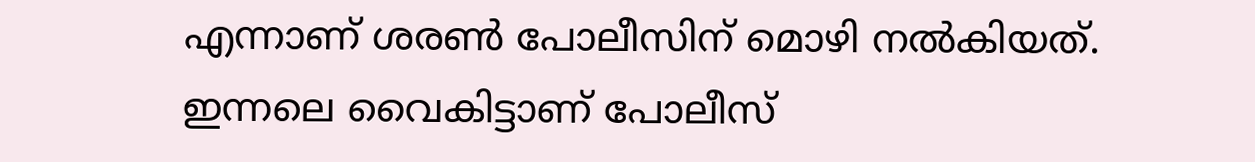എന്നാണ് ശരണ്‍ പോലീസിന് മൊഴി നല്‍കിയത്. ഇന്നലെ വൈകിട്ടാണ് പോലീസ്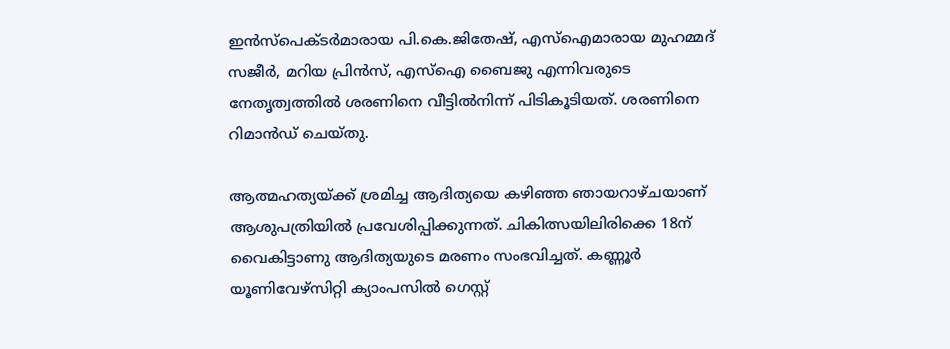ഇൻസ്പെക്ടർമാരായ പി.കെ.ജിതേഷ്, എസ്‌ഐമാരായ മുഹമ്മദ് സജീർ, മറിയ പ്രി‍ൻസ്, എസ്‌ഐ ബൈജു എന്നിവരുടെ നേതൃത്വത്തില്‍ ശരണിനെ വീട്ടില്‍നിന്ന് പിടികൂടിയത്. ശരണിനെ റിമാൻഡ് ചെയ്തു.

ആത്മഹത്യയ്ക്ക് ശ്രമിച്ച ആദിത്യയെ കഴിഞ്ഞ ഞായറാഴ്‌ചയാണ് ആശുപത്രിയില്‍ പ്രവേശിപ്പിക്കുന്നത്. ചികിത്സയിലിരിക്കെ 18ന് വൈകിട്ടാണു ആദിത്യയുടെ മരണം സംഭവിച്ചത്. കണ്ണൂർ യൂണിവേഴ്സിറ്റി ക്യാംപസില്‍ ഗെസ്റ്റ്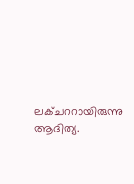ലക്ചററായിരുന്നു ആദിത്യ.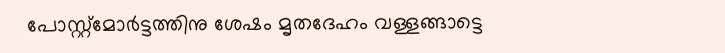പോസ്റ്റ്മോർട്ടത്തിനു ശേഷം മൃതദേഹം വള്ളങ്ങാട്ടെ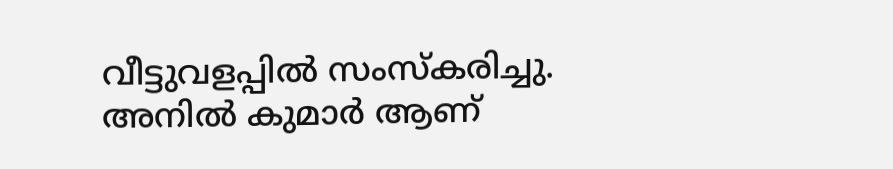വീട്ടുവളപ്പില്‍ സംസ്കരിച്ചു. അനില്‍ കുമാർ ആണ്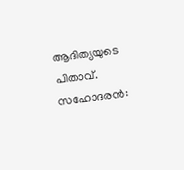ആദിത്യയുടെ പിതാവ്. സഹോദരൻ: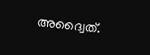അദ്വൈത്.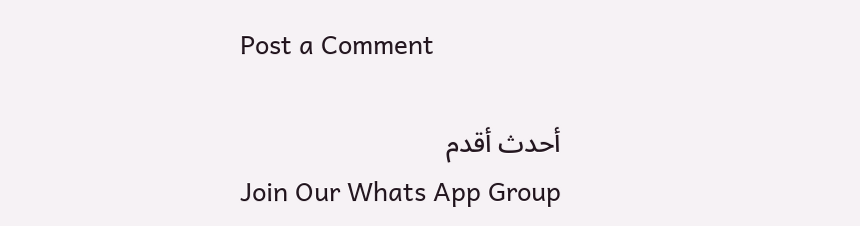Post a Comment

أحدث أقدم
Join Our Whats App Group